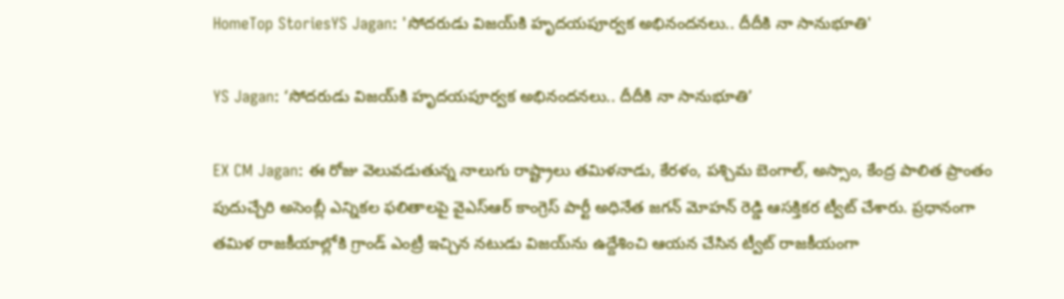HomeTop StoriesYS Jagan: 'సోదరుడు విజయ్‌కి హృదయపూర్వక అభినందనలు.. దీదీకి నా సానుభూతి'

YS Jagan: ‘సోదరుడు విజయ్‌కి హృదయపూర్వక అభినందనలు.. దీదీకి నా సానుభూతి’

EX CM Jagan: ఈ రోజు వెలువడుతున్న నాలుగు రాష్ట్రాలు తమిళనాడు, కేరళం, పశ్చిమ బెంగాల్, అస్సాం, కేంద్ర పాలిత ప్రాంతం పుదుచ్చేరి అసెంబ్లీ ఎన్నికల ఫలితాలపై వైఎస్ఆర్ కాంగ్రెస్ పార్టీ అధినేత జగన్ మోహన్ రెడ్డి ఆసక్తికర ట్వీట్‌ చేశారు. ప్రధానంగా తమిళ రాజకీయాల్లోకి గ్రాండ్ ఎంట్రీ ఇచ్చిన నటుడు విజయ్‌ను ఉద్దేశించి ఆయన చేసిన ట్వీట్ రాజకీయంగా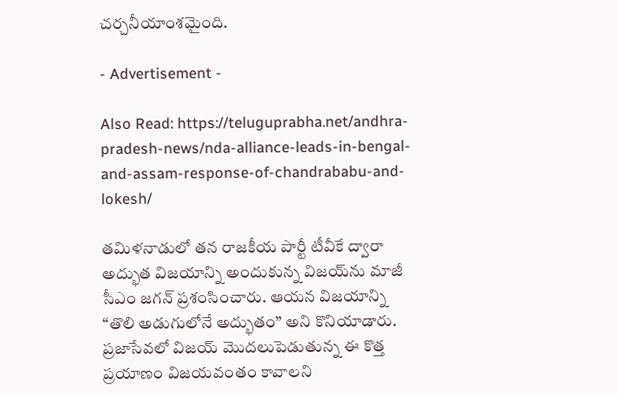చర్చనీయాంశమైంది.

- Advertisement -

Also Read: https://teluguprabha.net/andhra-pradesh-news/nda-alliance-leads-in-bengal-and-assam-response-of-chandrababu-and-lokesh/

తమిళనాడులో తన రాజకీయ పార్టీ టీవీకే ద్వారా అద్భుత విజయాన్ని అందుకున్న విజయ్‌ను మాజీ సీఎం జగన్‌ ప్రశంసించారు. ఆయన విజయాన్ని “తొలి అడుగులోనే అద్భుతం” అని కొనియాడారు. ప్రజాసేవలో విజయ్‌ మొదలుపెడుతున్న ఈ కొత్త ప్రయాణం విజయవంతం కావాలని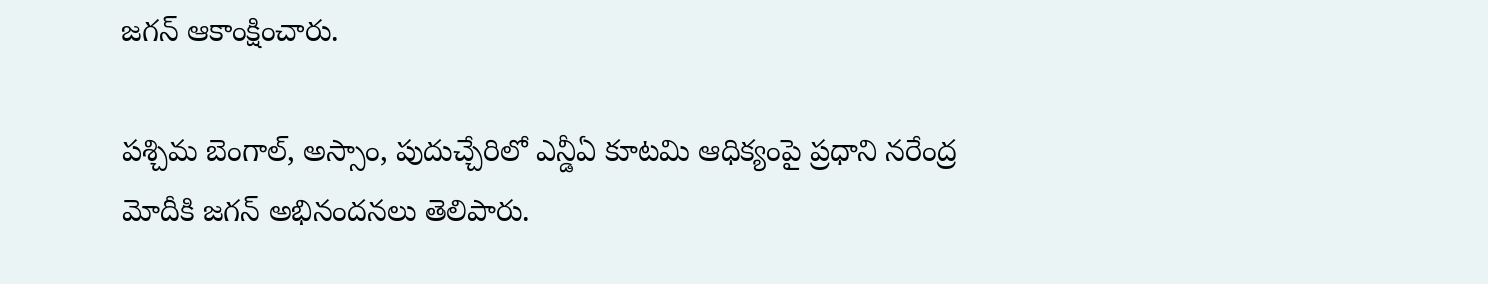జగన్‌ ఆకాంక్షించారు.

పశ్చిమ బెంగాల్, అస్సాం, పుదుచ్చేరిలో ఎన్డీఏ కూటమి ఆధిక్యంపై ప్రధాని నరేంద్ర మోదీకి జగన్‌ అభినందనలు తెలిపారు.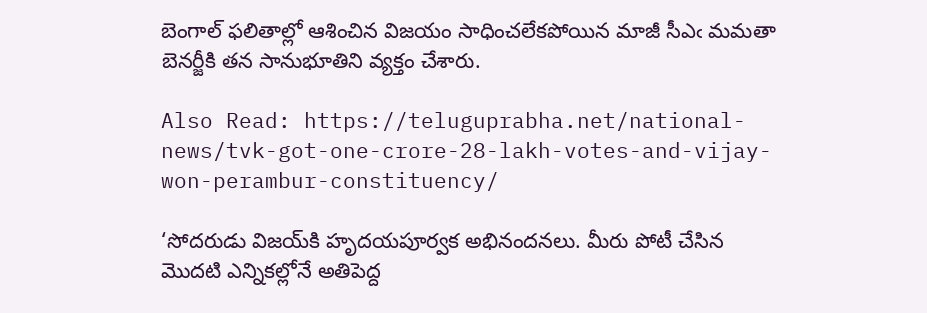బెంగాల్ ఫలితాల్లో ఆశించిన విజయం సాధించలేకపోయిన మాజీ సీఎఁ మమతా బెనర్జీకి తన సానుభూతిని వ్యక్తం చేశారు.

Also Read: https://teluguprabha.net/national-news/tvk-got-one-crore-28-lakh-votes-and-vijay-won-perambur-constituency/

‘సోదరుడు విజయ్‌కి హృదయపూర్వక అభినందనలు. మీరు పోటీ చేసిన మొదటి ఎన్నికల్లోనే అతిపెద్ద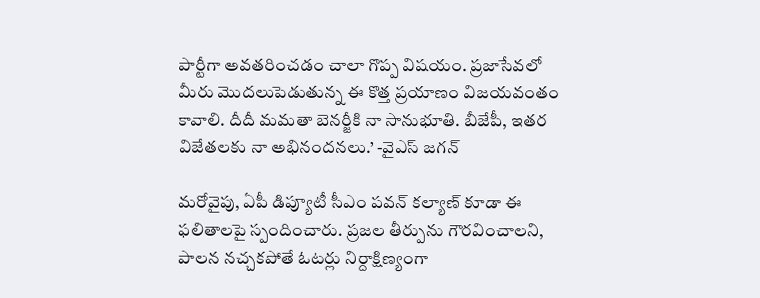పార్టీగా అవతరించడం చాలా గొప్ప విషయం. ప్రజాసేవలో మీరు మొదలుపెడుతున్న ఈ కొత్త ప్రయాణం విజయవంతం కావాలి. దీదీ మమతా బెనర్జీకి నా సానుభూతి. బీజేపీ, ఇతర విజేతలకు నా అభినందనలు.’ -వైఎస్‌ జగన్‌

మరోవైపు, ఏపీ డిప్యూటీ సీఎం పవన్ కల్యాణ్ కూడా ఈ ఫలితాలపై స్పందించారు. ప్రజల తీర్పును గౌరవించాలని, పాలన నచ్చకపోతే ఓటర్లు నిర్దాక్షిణ్యంగా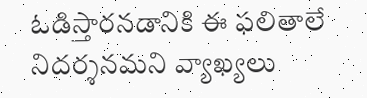ఓడిస్తారనడానికి ఈ ఫలితాలే నిదర్శనమని వ్యాఖ్యలు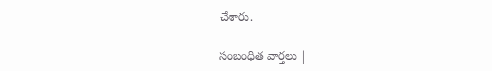చేశారు.

సంబంధిత వార్తలు |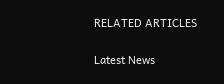RELATED ARTICLES

Latest News